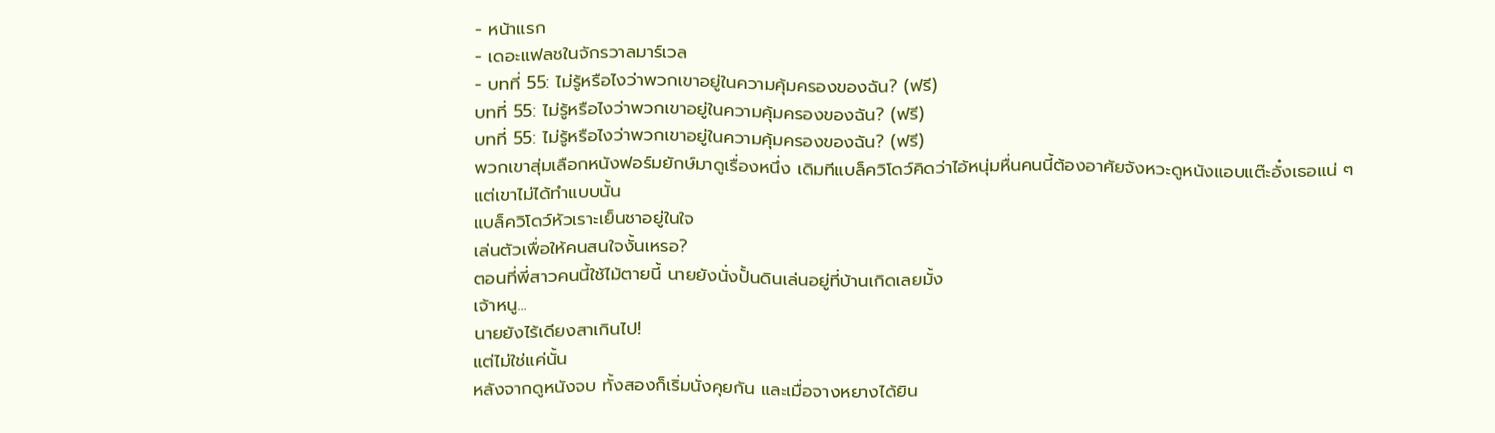- หน้าแรก
- เดอะแฟลชในจักรวาลมาร์เวล
- บทที่ 55: ไม่รู้หรือไงว่าพวกเขาอยู่ในความคุ้มครองของฉัน? (ฟรี)
บทที่ 55: ไม่รู้หรือไงว่าพวกเขาอยู่ในความคุ้มครองของฉัน? (ฟรี)
บทที่ 55: ไม่รู้หรือไงว่าพวกเขาอยู่ในความคุ้มครองของฉัน? (ฟรี)
พวกเขาสุ่มเลือกหนังฟอร์มยักษ์มาดูเรื่องหนึ่ง เดิมทีแบล็ควิโดว์คิดว่าไอ้หนุ่มหื่นคนนี้ต้องอาศัยจังหวะดูหนังแอบแต๊ะอั๋งเธอแน่ ๆ
แต่เขาไม่ได้ทำแบบนั้น
แบล็ควิโดว์หัวเราะเย็นชาอยู่ในใจ
เล่นตัวเพื่อให้คนสนใจงั้นเหรอ?
ตอนที่พี่สาวคนนี้ใช้ไม้ตายนี้ นายยังนั่งปั้นดินเล่นอยู่ที่บ้านเกิดเลยมั้ง
เจ้าหนู...
นายยังไร้เดียงสาเกินไป!
แต่ไม่ใช่แค่นั้น
หลังจากดูหนังจบ ทั้งสองก็เริ่มนั่งคุยกัน และเมื่อจางหยางได้ยิน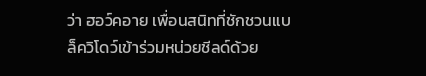ว่า ฮอว์คอาย เพื่อนสนิทที่ชักชวนแบล็ควิโดว์เข้าร่วมหน่วยชีลด์ด้วย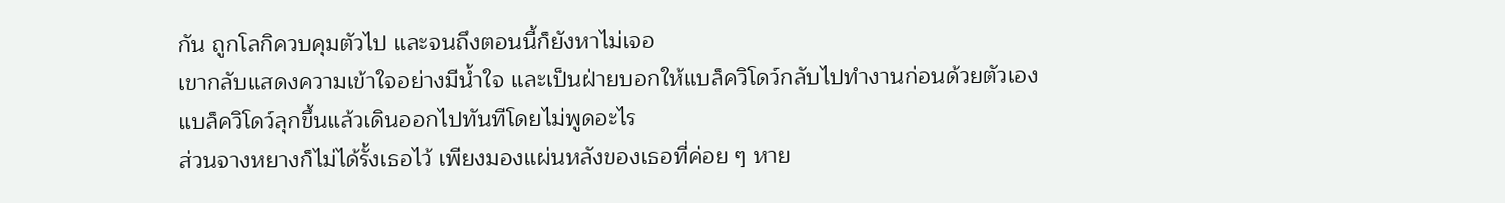กัน ถูกโลกิควบคุมตัวไป และจนถึงตอนนี้ก็ยังหาไม่เจอ
เขากลับแสดงความเข้าใจอย่างมีน้ำใจ และเป็นฝ่ายบอกให้แบล็ควิโดว์กลับไปทำงานก่อนด้วยตัวเอง
แบล็ควิโดว์ลุกขึ้นแล้วเดินออกไปทันทีโดยไม่พูดอะไร
ส่วนจางหยางก็ไม่ได้รั้งเธอไว้ เพียงมองแผ่นหลังของเธอที่ค่อย ๆ หาย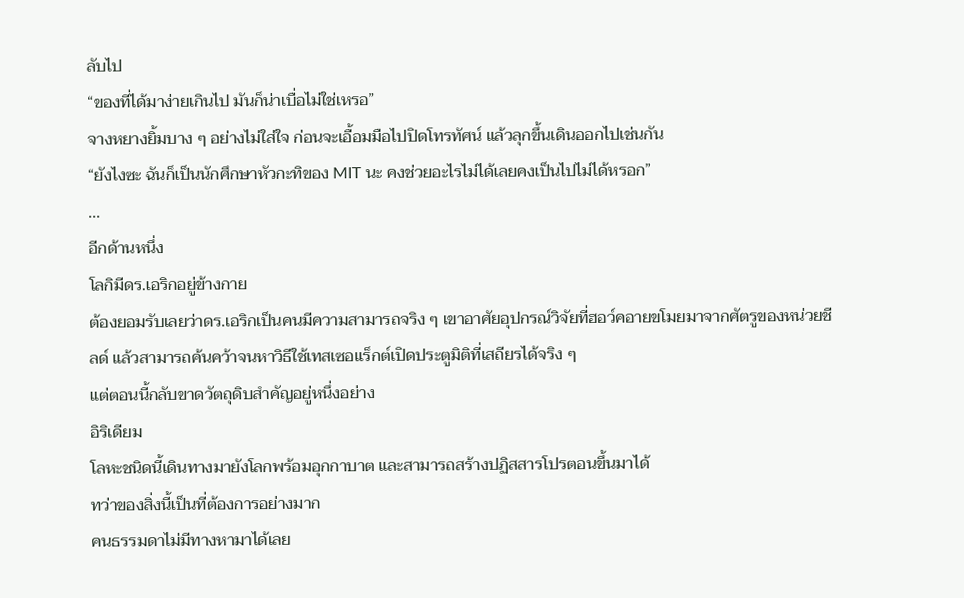ลับไป
“ของที่ได้มาง่ายเกินไป มันก็น่าเบื่อไม่ใช่เหรอ”
จางหยางยิ้มบาง ๆ อย่างไม่ใส่ใจ ก่อนจะเอื้อมมือไปปิดโทรทัศน์ แล้วลุกขึ้นเดินออกไปเช่นกัน
“ยังไงซะ ฉันก็เป็นนักศึกษาหัวกะทิของ MIT นะ คงช่วยอะไรไม่ได้เลยคงเป็นไปไม่ได้หรอก”
...
อีกด้านหนึ่ง
โลกิมีดร.เอริกอยู่ข้างกาย
ต้องยอมรับเลยว่าดร.เอริกเป็นคนมีความสามารถจริง ๆ เขาอาศัยอุปกรณ์วิจัยที่ฮอว์คอายขโมยมาจากศัตรูของหน่วยชีลด์ แล้วสามารถค้นคว้าจนหาวิธีใช้เทสเซอแร็กต์เปิดประตูมิติที่เสถียรได้จริง ๆ
แต่ตอนนี้กลับขาดวัตถุดิบสำคัญอยู่หนึ่งอย่าง
อิริเดียม
โลหะชนิดนี้เดินทางมายังโลกพร้อมอุกกาบาต และสามารถสร้างปฏิสสารโปรตอนขึ้นมาได้
ทว่าของสิ่งนี้เป็นที่ต้องการอย่างมาก
คนธรรมดาไม่มีทางหามาได้เลย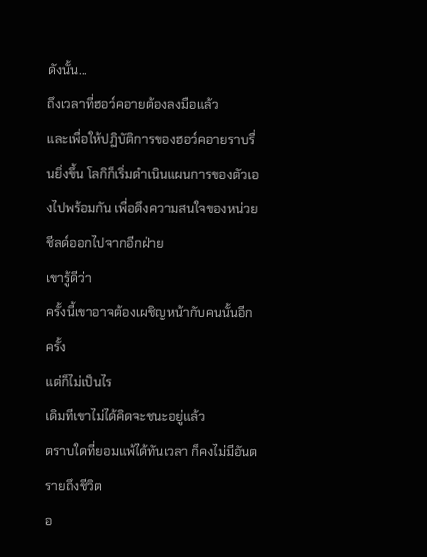ดังนั้น...
ถึงเวลาที่ฮอว์คอายต้องลงมือแล้ว
และเพื่อให้ปฏิบัติการของฮอว์คอายราบรื่นยิ่งขึ้น โลกิก็เริ่มดำเนินแผนการของตัวเองไปพร้อมกัน เพื่อดึงความสนใจของหน่วยชีลด์ออกไปจากอีกฝ่าย
เขารู้ดีว่า
ครั้งนี้เขาอาจต้องเผชิญหน้ากับคนนั้นอีกครั้ง
แต่ก็ไม่เป็นไร
เดิมทีเขาไม่ได้คิดจะชนะอยู่แล้ว
ตราบใดที่ยอมแพ้ได้ทันเวลา ก็คงไม่มีอันตรายถึงชีวิต
อ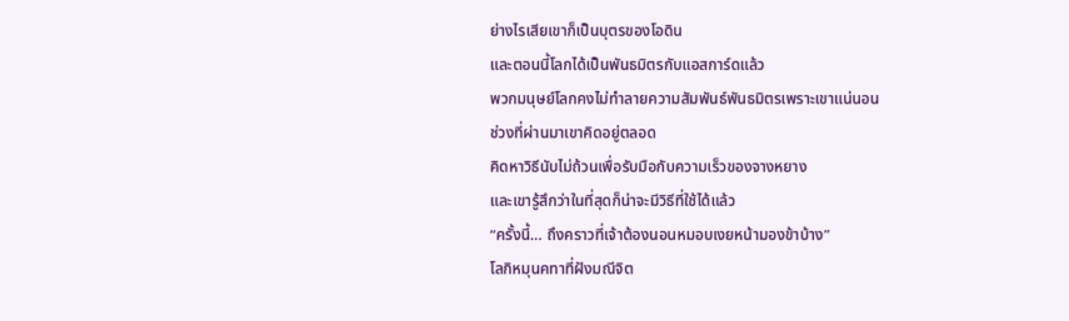ย่างไรเสียเขาก็เป็นบุตรของโอดิน
และตอนนี้โลกได้เป็นพันธมิตรกับแอสการ์ดแล้ว
พวกมนุษย์โลกคงไม่ทำลายความสัมพันธ์พันธมิตรเพราะเขาแน่นอน
ช่วงที่ผ่านมาเขาคิดอยู่ตลอด
คิดหาวิธีนับไม่ถ้วนเพื่อรับมือกับความเร็วของจางหยาง
และเขารู้สึกว่าในที่สุดก็น่าจะมีวิธีที่ใช้ได้แล้ว
“ครั้งนี้... ถึงคราวที่เจ้าต้องนอนหมอบเงยหน้ามองข้าบ้าง”
โลกิหมุนคทาที่ฝังมณีจิต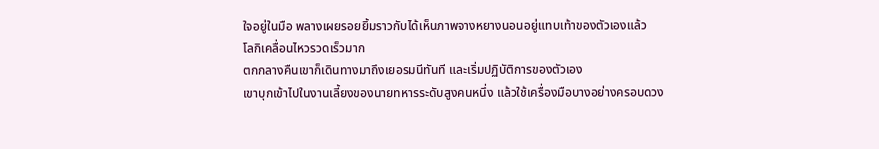ใจอยู่ในมือ พลางเผยรอยยิ้มราวกับได้เห็นภาพจางหยางนอนอยู่แทบเท้าของตัวเองแล้ว
โลกิเคลื่อนไหวรวดเร็วมาก
ตกกลางคืนเขาก็เดินทางมาถึงเยอรมนีทันที และเริ่มปฏิบัติการของตัวเอง
เขาบุกเข้าไปในงานเลี้ยงของนายทหารระดับสูงคนหนึ่ง แล้วใช้เครื่องมือบางอย่างครอบดวง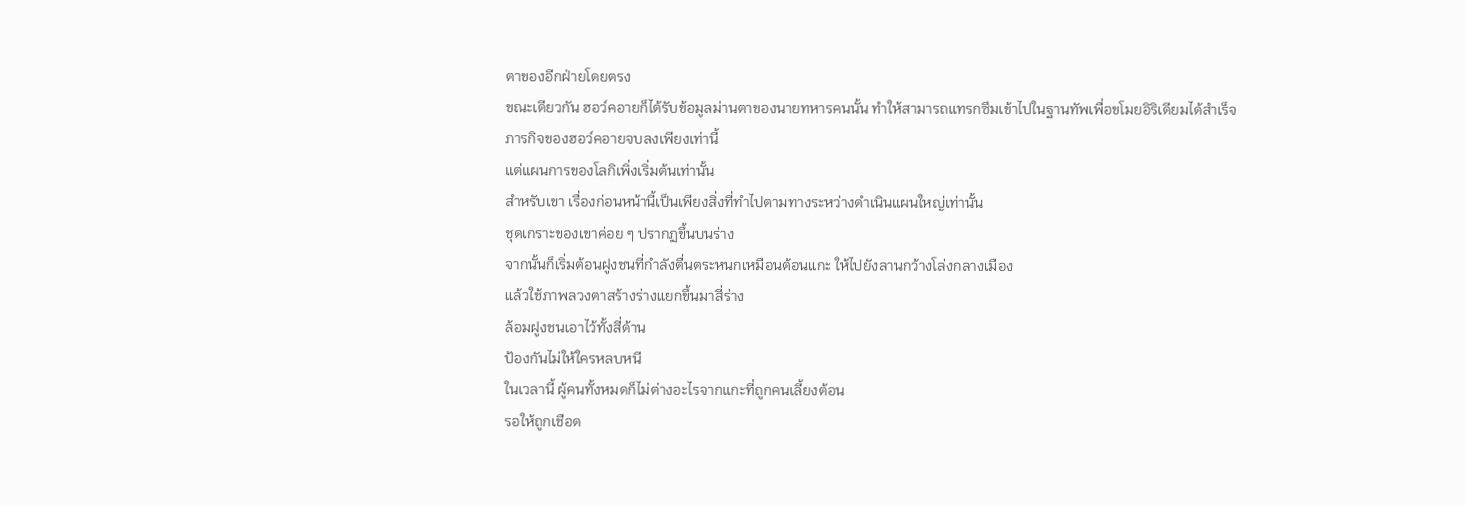ตาของอีกฝ่ายโดยตรง
ขณะเดียวกัน ฮอว์คอายก็ได้รับข้อมูลม่านตาของนายทหารคนนั้น ทำให้สามารถแทรกซึมเข้าไปในฐานทัพเพื่อขโมยอิริเดียมได้สำเร็จ
ภารกิจของฮอว์คอายจบลงเพียงเท่านี้
แต่แผนการของโลกิเพิ่งเริ่มต้นเท่านั้น
สำหรับเขา เรื่องก่อนหน้านี้เป็นเพียงสิ่งที่ทำไปตามทางระหว่างดำเนินแผนใหญ่เท่านั้น
ชุดเกราะของเขาค่อย ๆ ปรากฏขึ้นบนร่าง
จากนั้นก็เริ่มต้อนฝูงชนที่กำลังตื่นตระหนกเหมือนต้อนแกะ ให้ไปยังลานกว้างโล่งกลางเมือง
แล้วใช้ภาพลวงตาสร้างร่างแยกขึ้นมาสี่ร่าง
ล้อมฝูงชนเอาไว้ทั้งสี่ด้าน
ป้องกันไม่ให้ใครหลบหนี
ในเวลานี้ ผู้คนทั้งหมดก็ไม่ต่างอะไรจากแกะที่ถูกคนเลี้ยงต้อน
รอให้ถูกเชือด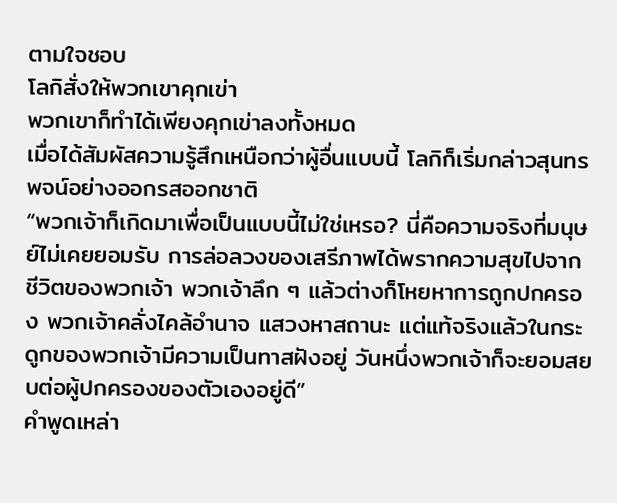ตามใจชอบ
โลกิสั่งให้พวกเขาคุกเข่า
พวกเขาก็ทำได้เพียงคุกเข่าลงทั้งหมด
เมื่อได้สัมผัสความรู้สึกเหนือกว่าผู้อื่นแบบนี้ โลกิก็เริ่มกล่าวสุนทรพจน์อย่างออกรสออกชาติ
“พวกเจ้าก็เกิดมาเพื่อเป็นแบบนี้ไม่ใช่เหรอ? นี่คือความจริงที่มนุษย์ไม่เคยยอมรับ การล่อลวงของเสรีภาพได้พรากความสุขไปจากชีวิตของพวกเจ้า พวกเจ้าลึก ๆ แล้วต่างก็โหยหาการถูกปกครอง พวกเจ้าคลั่งไคล้อำนาจ แสวงหาสถานะ แต่แท้จริงแล้วในกระดูกของพวกเจ้ามีความเป็นทาสฝังอยู่ วันหนึ่งพวกเจ้าก็จะยอมสยบต่อผู้ปกครองของตัวเองอยู่ดี”
คำพูดเหล่า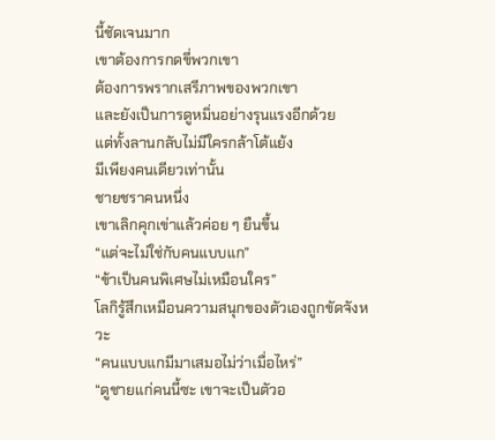นี้ชัดเจนมาก
เขาต้องการกดขี่พวกเขา
ต้องการพรากเสรีภาพของพวกเขา
และยังเป็นการดูหมิ่นอย่างรุนแรงอีกด้วย
แต่ทั้งลานกลับไม่มีใครกล้าโต้แย้ง
มีเพียงคนเดียวเท่านั้น
ชายชราคนหนึ่ง
เขาเลิกคุกเข่าแล้วค่อย ๆ ยืนขึ้น
“แต่จะไม่ใช่กับคนแบบแก”
“ข้าเป็นคนพิเศษไม่เหมือนใคร”
โลกิรู้สึกเหมือนความสนุกของตัวเองถูกขัดจังหวะ
“คนแบบแกมีมาเสมอไม่ว่าเมื่อไหร่”
“ดูชายแก่คนนี้ซะ เขาจะเป็นตัวอ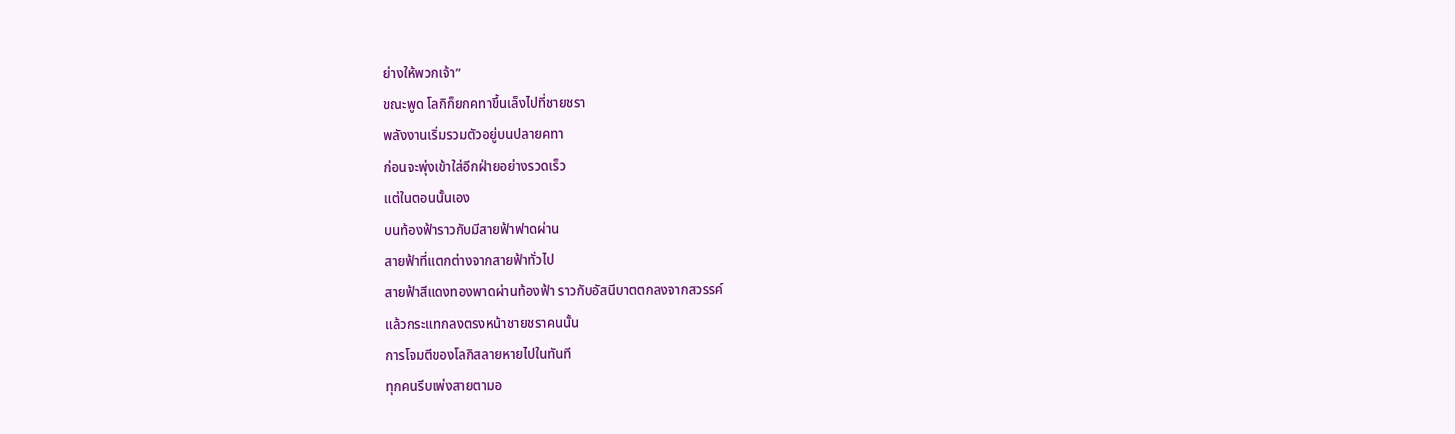ย่างให้พวกเจ้า”
ขณะพูด โลกิก็ยกคทาขึ้นเล็งไปที่ชายชรา
พลังงานเริ่มรวมตัวอยู่บนปลายคทา
ก่อนจะพุ่งเข้าใส่อีกฝ่ายอย่างรวดเร็ว
แต่ในตอนนั้นเอง
บนท้องฟ้าราวกับมีสายฟ้าฟาดผ่าน
สายฟ้าที่แตกต่างจากสายฟ้าทั่วไป
สายฟ้าสีแดงทองพาดผ่านท้องฟ้า ราวกับอัสนีบาตตกลงจากสวรรค์
แล้วกระแทกลงตรงหน้าชายชราคนนั้น
การโจมตีของโลกิสลายหายไปในทันที
ทุกคนรีบเพ่งสายตามอ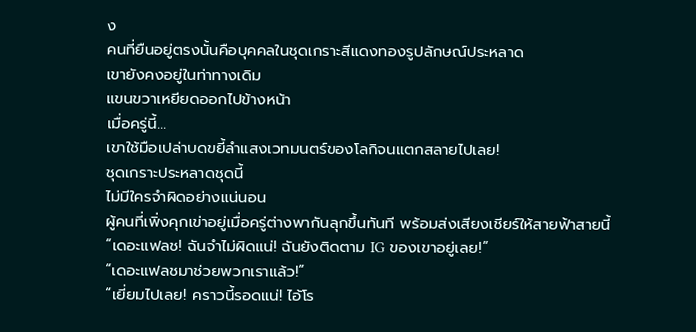ง
คนที่ยืนอยู่ตรงนั้นคือบุคคลในชุดเกราะสีแดงทองรูปลักษณ์ประหลาด
เขายังคงอยู่ในท่าทางเดิม
แขนขวาเหยียดออกไปข้างหน้า
เมื่อครู่นี้...
เขาใช้มือเปล่าบดขยี้ลำแสงเวทมนตร์ของโลกิจนแตกสลายไปเลย!
ชุดเกราะประหลาดชุดนี้
ไม่มีใครจำผิดอย่างแน่นอน
ผู้คนที่เพิ่งคุกเข่าอยู่เมื่อครู่ต่างพากันลุกขึ้นทันที พร้อมส่งเสียงเชียร์ให้สายฟ้าสายนี้
“เดอะแฟลช! ฉันจำไม่ผิดแน่! ฉันยังติดตาม IG ของเขาอยู่เลย!”
“เดอะแฟลชมาช่วยพวกเราแล้ว!”
“เยี่ยมไปเลย! คราวนี้รอดแน่! ไอ้โร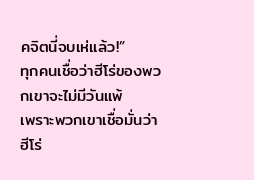คจิตนี่จบเห่แล้ว!”
ทุกคนเชื่อว่าฮีโร่ของพวกเขาจะไม่มีวันแพ้
เพราะพวกเขาเชื่อมั่นว่า
ฮีโร่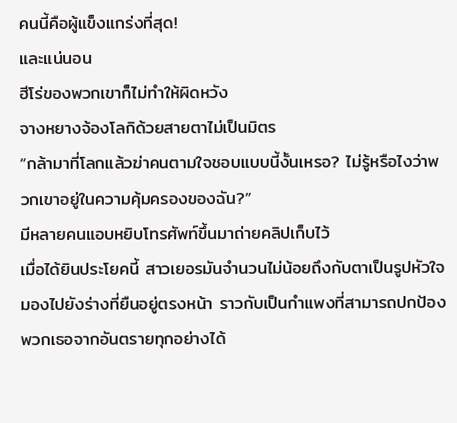คนนี้คือผู้แข็งแกร่งที่สุด!
และแน่นอน
ฮีโร่ของพวกเขาก็ไม่ทำให้ผิดหวัง
จางหยางจ้องโลกิด้วยสายตาไม่เป็นมิตร
“กล้ามาที่โลกแล้วฆ่าคนตามใจชอบแบบนี้งั้นเหรอ? ไม่รู้หรือไงว่าพวกเขาอยู่ในความคุ้มครองของฉัน?”
มีหลายคนแอบหยิบโทรศัพท์ขึ้นมาถ่ายคลิปเก็บไว้
เมื่อได้ยินประโยคนี้ สาวเยอรมันจำนวนไม่น้อยถึงกับตาเป็นรูปหัวใจ มองไปยังร่างที่ยืนอยู่ตรงหน้า ราวกับเป็นกำแพงที่สามารถปกป้องพวกเธอจากอันตรายทุกอย่างได้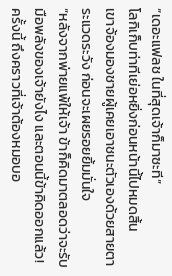“เดอะแฟลช ในที่สุดเจ้าก็มาซะที”
โลกิเก็บท่าทีเย่อหยิ่งก่อนหน้านี้ไปหมดสิ้น
เขาจ้องมองชายผู้เคยเอาชนะตัวเองด้วยสายตาระแวดระวัง ก่อนจะเผยรอยยิ้มมั่นใจ
“หลังจากพ่ายแพ้ให้เจ้า ข้าก็คิดมาตลอดว่าจะรับมือพลังของเจ้ายังไง และตอนนี้ข้าคิดออกแล้ว! ครั้งนี้ ถึงคราวที่เจ้าต้องหมอบอ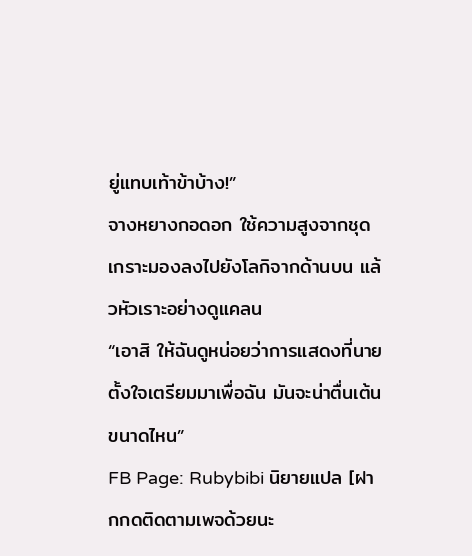ยู่แทบเท้าข้าบ้าง!”
จางหยางกอดอก ใช้ความสูงจากชุดเกราะมองลงไปยังโลกิจากด้านบน แล้วหัวเราะอย่างดูแคลน
“เอาสิ ให้ฉันดูหน่อยว่าการแสดงที่นายตั้งใจเตรียมมาเพื่อฉัน มันจะน่าตื่นเต้นขนาดไหน”
FB Page: Rubybibi นิยายแปล [ฝากกดติดตามเพจด้วยนะ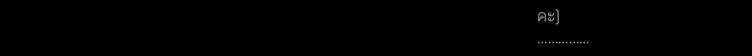คะ]
……………